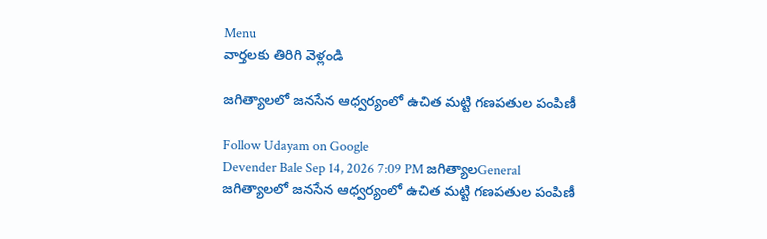Menu
వార్తలకు తిరిగి వెళ్లండి

జగిత్యాలలో జనసేన ఆధ్వర్యంలో ఉచిత మట్టి గణపతుల పంపిణీ

Follow Udayam on Google
Devender Bale Sep 14, 2026 7:09 PM జగిత్యాలGeneral
జగిత్యాలలో జనసేన ఆధ్వర్యంలో ఉచిత మట్టి గణపతుల పంపిణీ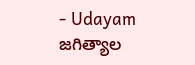- Udayam
జగిత్యాల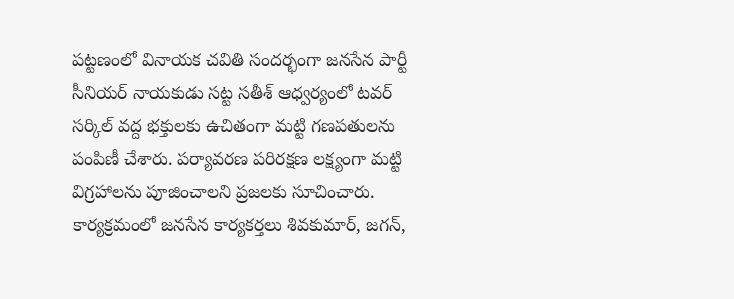పట్టణంలో వినాయక చవితి సందర్భంగా జనసేన పార్టీ సీనియర్ నాయకుడు సట్ట సతీశ్ ఆధ్వర్యంలో టవర్ సర్కిల్ వద్ద భక్తులకు ఉచితంగా మట్టి గణపతులను పంపిణీ చేశారు. పర్యావరణ పరిరక్షణ లక్ష్యంగా మట్టి విగ్రహాలను పూజించాలని ప్రజలకు సూచించారు. కార్యక్రమంలో జనసేన కార్యకర్తలు శివకుమార్, జగన్,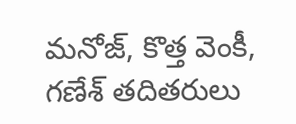మనోజ్, కొత్త వెంకీ, గణేశ్ తదితరులు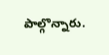పాల్గొన్నారు.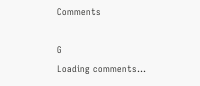Comments

G
Loading comments...